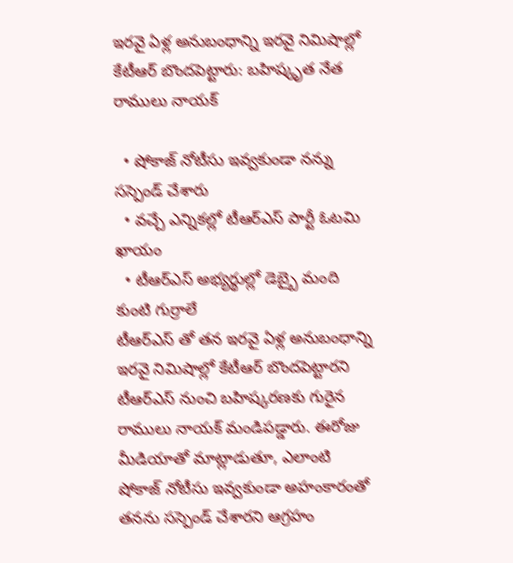ఇరవై ఏళ్ల అనుబంధాన్ని ఇరవై నిమిషాల్లో కేటీఆర్ బొందపెట్టారు: బహిష్కృత నేత రాములు నాయక్

  • షోకాజ్ నోటీసు ఇవ్వకుండా నన్ను సస్పెండ్ చేశారు
  • వచ్చే ఎన్నికల్లో టీఆర్ఎస్ పార్టీ ఓటమి ఖాయం
  • టీఆర్ఎస్ అభ్యర్థుల్లో డెబ్బై మంది కుంటి గుర్రాలే
టీఆర్ఎస్ తో తన ఇరవై ఏళ్ల అనుబంధాన్ని ఇరవై నిమిషాల్లో కేటీఆర్ బొందపెట్టారని టీఆర్ఎస్ నుంచి బహిష్కరణకు గురైన రాములు నాయక్ మండిపడ్డారు. ఈరోజు మీడియాతో మాట్లాడుతూ, ఎలాంటి షోకాజ్ నోటీసు ఇవ్వకుండా అహంకారంతో తనను సస్పెండ్ చేశారని ఆగ్రహం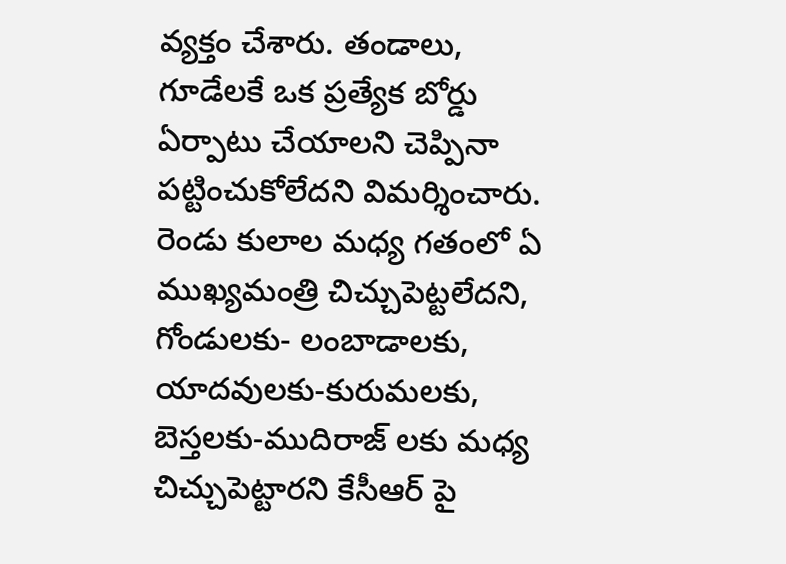వ్యక్తం చేశారు. తండాలు, గూడేలకే ఒక ప్రత్యేక బోర్డు ఏర్పాటు చేయాలని చెప్పినా పట్టించుకోలేదని విమర్శించారు. రెండు కులాల మధ్య గతంలో ఏ ముఖ్యమంత్రి చిచ్చుపెట్టలేదని, గోండులకు- లంబాడాలకు, యాదవులకు-కురుమలకు, బెస్తలకు-ముదిరాజ్ లకు మధ్య చిచ్చుపెట్టారని కేసీఆర్ పై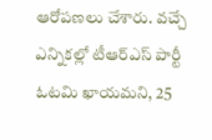ఆరోపణలు చేశారు. వచ్చే ఎన్నికల్లో టీఆర్ఎస్ పార్టీ ఓటమి ఖాయమని, 25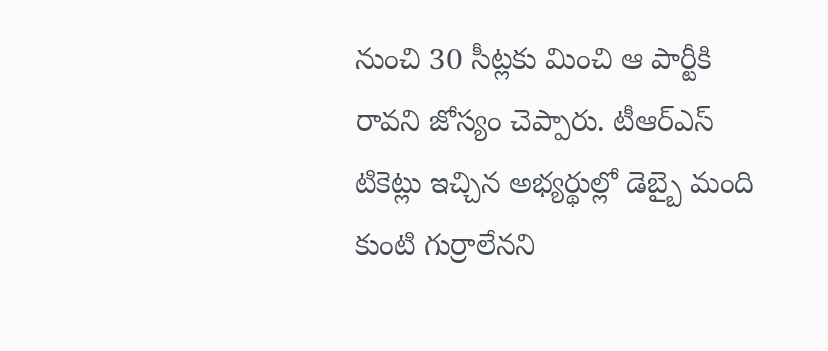నుంచి 30 సీట్లకు మించి ఆ పార్టీకి రావని జోస్యం చెప్పారు. టీఆర్ఎస్ టికెట్లు ఇచ్చిన అభ్యర్థుల్లో డెబ్బై మంది కుంటి గుర్రాలేనని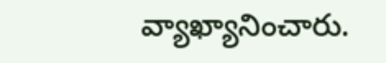వ్యాఖ్యానించారు.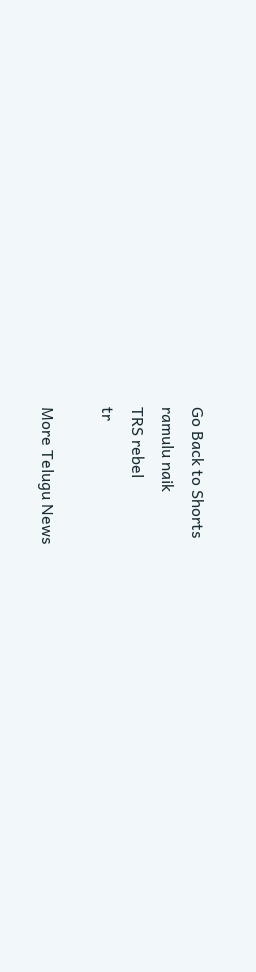Go Back to Shorts
ramulu naik
TRS rebel
tr

More Telugu News